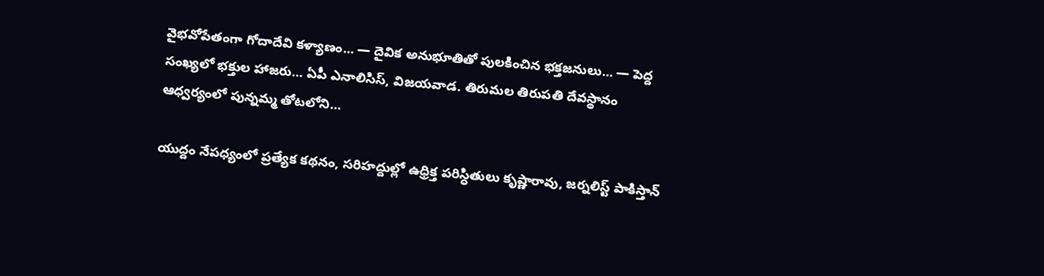వైభవోపేతంగా గోదాదేవి కళ్యాణం… — దైవిక అనుభూతితో పులకించిన భక్తజనులు… — పెద్ద సంఖ్యలో భక్తుల హాజరు… ఏపీ ఎనాలిసిస్, విజయవాడ. తిరుమల తిరుపతి దేవస్థానం ఆధ్వర్యంలో పున్నమ్మ తోటలోని…

యుద్దం నేపధ్యంలో ప్రత్యేక కథనం, సరిహద్దుల్లో ఉధ్రిక్త పరిస్ధితులు కృష్ణారావు, జర్నలిస్ట్ పాకిస్తాన్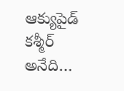ఆక్యుపైడ్ కశ్మీర్ అనేది…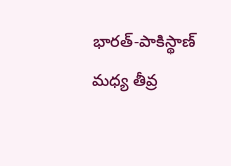భారత్‌-పాకిస్థాణ్‌ మధ్య తీవ్ర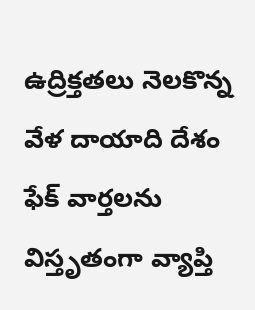ఉద్రిక్తతలు నెలకొన్న వేళ దాయాది దేశం ఫేక్‌ వార్తలను విస్తృతంగా వ్యాప్తి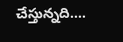చేస్తున్నది.…